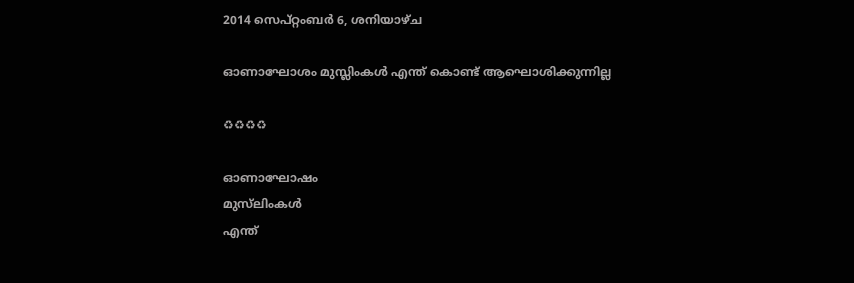2014 സെപ്റ്റംബർ 6, ശനിയാഴ്‌ച

ഓണാഘോശം മുസ്ലിംകൾ എന്ത്‌ കൊണ്ട്‌ ആഘൊശിക്കുന്നില്ല

♻♻♻♻

ഓണാഘോഷം
മുസ്‌ലിംകൾ
എന്ത്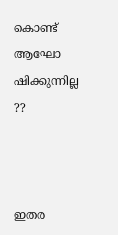കൊണ്ട്‌
ആഘോ ഷിക്കുന്നില്ല ??



ഇതര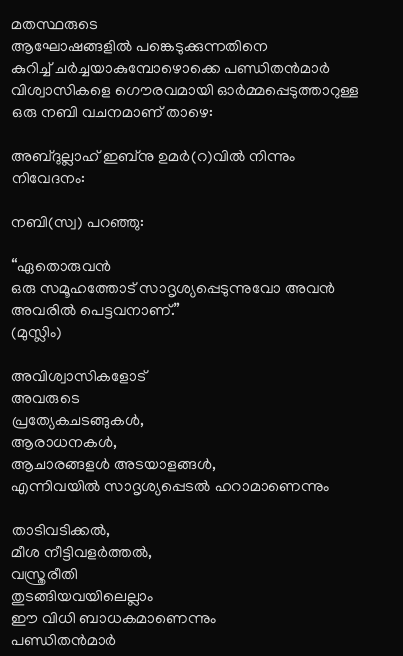മതസ്ഥരുടെ
ആഘോഷങ്ങളില്‍ പങ്കെടുക്കുന്നതിനെ
കുറിച്ച് ചര്‍ച്ചയാകുമ്പോഴൊക്കെ പണ്ഡിതന്‍മാര്‍ വിശ്വാസികളെ ഗൌരവമായി ഓര്‍മ്മപ്പെടുത്താറുള്ള
ഒരു നബി വചനമാണ് താഴെ:

അബ്ദുല്ലാഹ് ഇബ്നു ഉമര്‍(റ)വില്‍ നിന്നും നിവേദനം:

നബി(സ്വ) പറഞ്ഞു:

“ഏതൊരുവന്‍
ഒരു സമൂഹത്തോട് സാദൃശ്യപ്പെടുന്നുവോ അവന്‍ അവരില്‍ പെട്ടവനാണ്.”
(മുസ്ലിം)

അവിശ്വാസികളോട്
അവരുടെ
പ്രത്യേകചടങ്ങുകള്‍,
ആരാധനകള്‍,
ആചാരങ്ങളൾ അടയാളങ്ങള്‍,
എന്നിവയില്‍ സാദൃശ്യപ്പെടല്‍ ഹറാമാണെന്നും

താടിവടിക്കല്‍,
മീശ നീട്ടിവളര്‍ത്തല്‍,
വസ്ത്രരീതി
തുടങ്ങിയവയിലെല്ലാം
ഈ വിധി ബാധകമാണെന്നും
പണ്ഡിതന്‍മാര്‍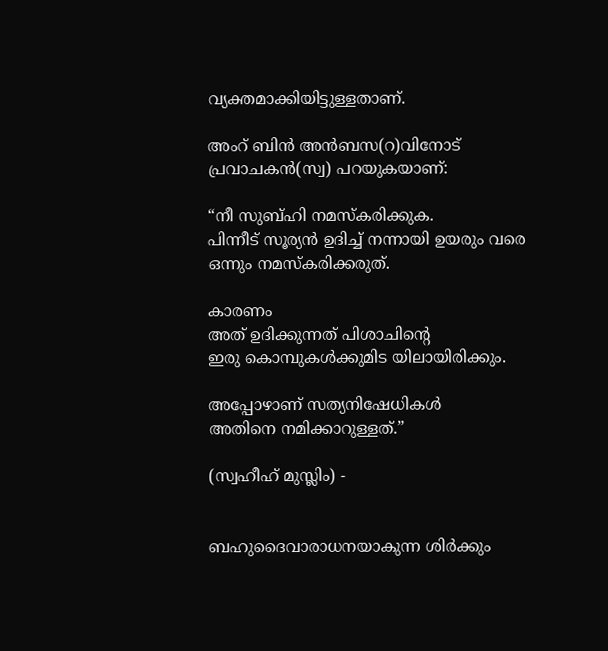വ്യക്തമാക്കിയിട്ടുള്ളതാണ്.

അംറ് ബിന്‍ അന്‍ബസ(റ)വിനോട്
പ്രവാചകന്‍(സ്വ) പറയുകയാണ്:

“നീ സുബ്ഹി നമസ്കരിക്കുക.
പിന്നീട് സൂര്യന്‍ ഉദിച്ച് നന്നായി ഉയരും വരെ
ഒന്നും നമസ്കരിക്കരുത്.

കാരണം
അത് ഉദിക്കുന്നത് പിശാചിന്റെ
ഇരു കൊമ്പുകള്‍ക്കുമിട യിലായിരിക്കും.

അപ്പോഴാണ് സത്യനിഷേധികള്‍
അതിനെ നമിക്കാറുള്ളത്.”

(സ്വഹീഹ് മുസ്ലിം) -


ബഹുദൈവാരാധനയാകുന്ന ശിര്‍ക്കും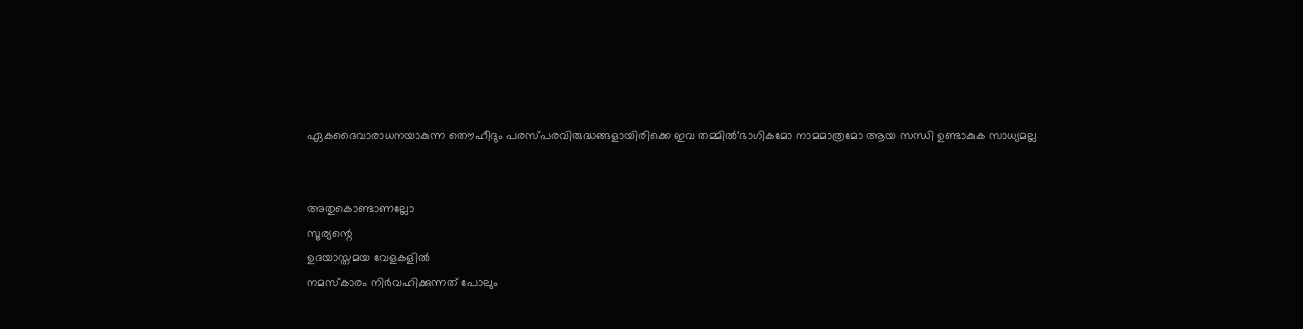ഏകദൈവാരാധനയാകുന്ന തൌഹീദും പരസ്പരവിരുദ്ധങ്ങളായിരിക്കെ ഇവ തമ്മില്‍‘ഭാഗികമോ നാമമാത്രമോ ആയ സന്ധി ഉണ്ടാകുക സാധ്യമല്ല


അതുകൊണ്ടാണല്ലോ
സൂര്യന്റെ
ഉദയാസ്തമയ വേളകളില്‍
നമസ്കാരം നിര്‍വഹിക്കുന്നത് പോലും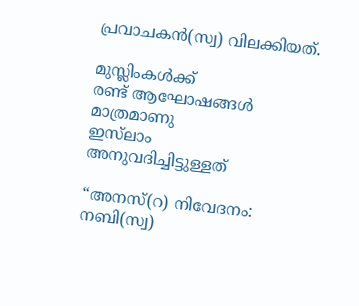പ്രവാചകന്‍(സ്വ) വിലക്കിയത്.

മുസ്ലിംകൾക്ക്
രണ്ട് ആഘോഷങ്ങൾ
മാത്രമാണു
ഇസ്‌ലാം
അനുവദിച്ചിട്ടുള്ളത്

“അനസ്(റ) നിവേദനം:
നബി(സ്വ)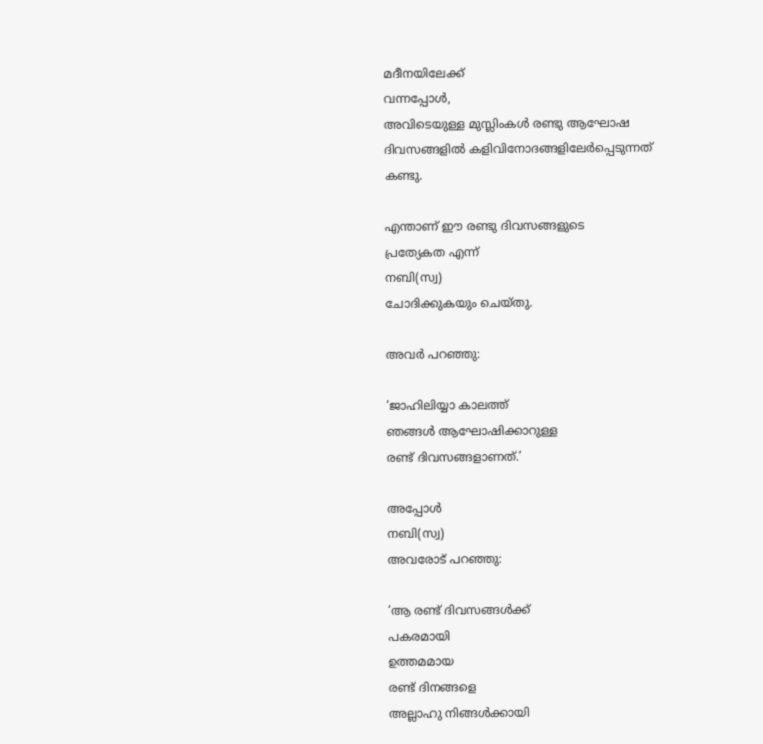മദീനയിലേക്ക്
വന്നപ്പോള്‍,
അവിടെയുള്ള മുസ്ലിംകള്‍ രണ്ടു ആഘോഷ ദിവസങ്ങളില്‍ കളിവിനോദങ്ങളിലേര്‍പ്പെടുന്നത് കണ്ടു.

എന്താണ് ഈ രണ്ടു ദിവസങ്ങളുടെ
പ്രത്യേകത എന്ന്
നബി(സ്വ)
ചോദിക്കുകയും ചെയ്തു.

അവര്‍ പറഞ്ഞു:

‘ജാഹിലിയ്യാ കാലത്ത്
ഞങ്ങള്‍ ആഘോഷിക്കാറുള്ള
രണ്ട് ദിവസങ്ങളാണത്.’

അപ്പോള്‍
നബി(സ്വ)
അവരോട് പറഞ്ഞു:

‘ആ രണ്ട് ദിവസങ്ങള്‍ക്ക്
പകരമായി
ഉത്തമമായ
രണ്ട് ദിനങ്ങളെ
അല്ലാഹു നിങ്ങള്‍ക്കായി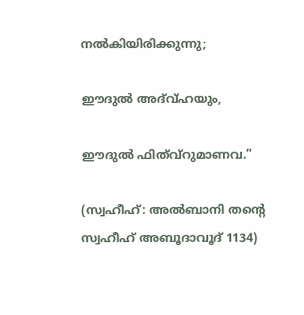നല്‍കിയിരിക്കുന്നു;

ഈദുല്‍ അദ്വ്ഹയും,

ഈദുല്‍ ഫിത്വ്റുമാണവ.”

(സ്വഹീഹ്: അല്‍ബാനി തന്റെ സ്വഹീഹ് അബൂദാവൂദ് 1134)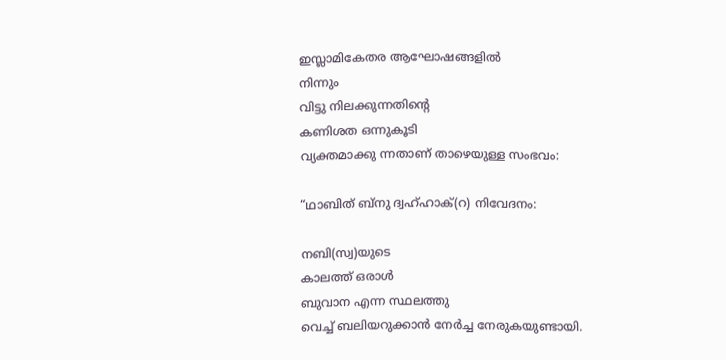ഇസ്ലാമികേതര ആഘോഷങ്ങളില്‍
നിന്നും
വിട്ടു നിലക്കുന്നതിന്റെ
കണിശത ഒന്നുകൂടി
വ്യക്തമാക്കു ന്നതാണ് താഴെയുള്ള സംഭവം:

“ഥാബിത് ബ്നു ദ്വഹ്ഹാക്(റ) നിവേദനം:

നബി(സ്വ)യുടെ
കാലത്ത് ഒരാള്‍
ബുവാന എന്ന സ്ഥലത്തു
വെച്ച് ബലിയറുക്കാന്‍ നേര്‍ച്ച നേരുകയുണ്ടായി.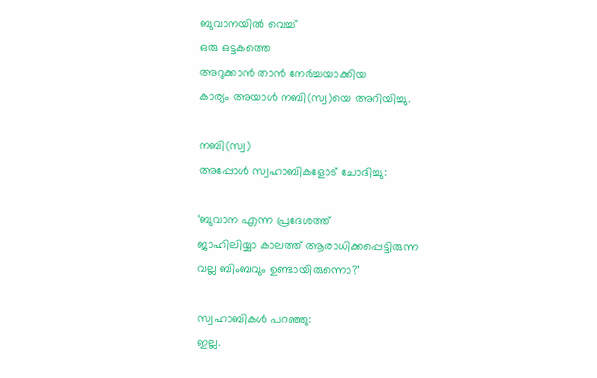ബുവാനയില്‍ വെച്ച്
ഒരു ഒട്ടകത്തെ
അറുക്കാന്‍ താന്‍ നേര്‍ച്ചയാക്കിയ
കാര്യം അയാള്‍ നബി(സ്വ)യെ അറിയിച്ചു.

നബി(സ്വ)
അപ്പോള്‍ സ്വഹാബികളോട് ചോദിച്ചു:

‘ബുവാന എന്ന പ്രദേശത്ത്
ജാഹിലിയ്യാ കാലത്ത് ആരാധിക്കപ്പെട്ടിരുന്ന
വല്ല ബിംബവും ഉണ്ടായിരുന്നൊ?’

സ്വഹാബികള്‍ പറഞ്ഞു:
ഇല്ല.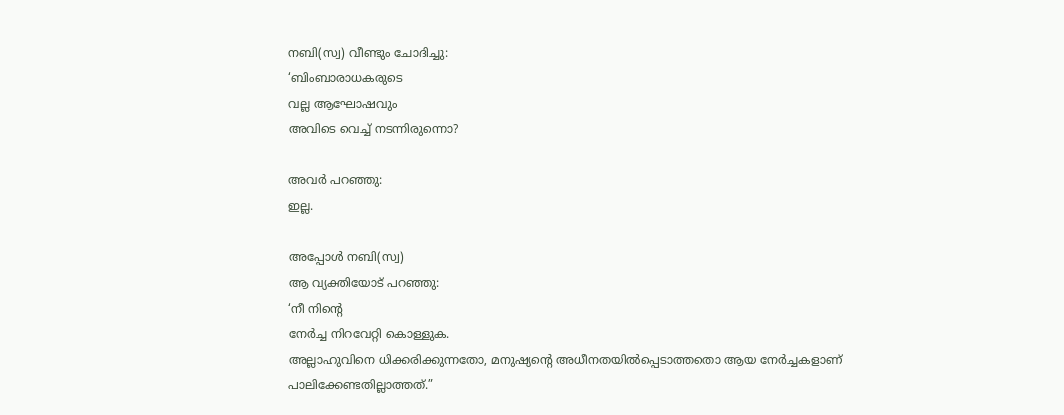നബി(സ്വ) വീണ്ടും ചോദിച്ചു:
‘ബിംബാരാധകരുടെ
വല്ല ആഘോഷവും
അവിടെ വെച്ച് നടന്നിരുന്നൊ?

അവര്‍ പറഞ്ഞു:
ഇല്ല.

അപ്പോള്‍ നബി(സ്വ)
ആ വ്യക്തിയോട് പറഞ്ഞു:
‘നീ നിന്റെ
നേര്‍ച്ച നിറവേറ്റി കൊള്ളുക.
അല്ലാഹുവിനെ ധിക്കരിക്കുന്നതോ, മനുഷ്യന്റെ അധീനതയില്‍പ്പെടാത്തതൊ ആയ നേര്‍ച്ചകളാണ് പാലിക്കേണ്ടതില്ലാത്തത്.”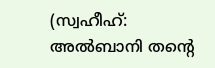(സ്വഹീഹ്: അല്‍ബാനി തന്റെ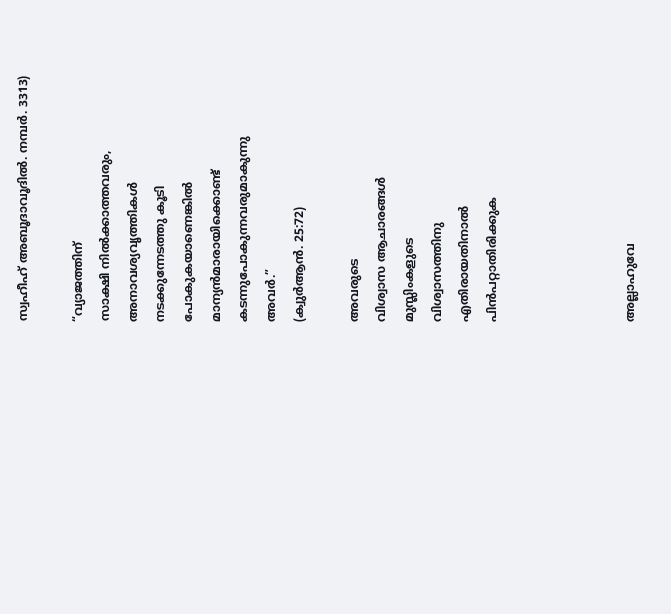സ്വഹീഹ് അബൂദാവൂദില്‍. നമ്പര്‍. 3313)

“വ്യാജത്തിന്
സാക്ഷി നില്‍ക്കാത്തവരും,
അനാവശ്യവൃത്തികള്‍
നടക്കുന്നേടത്തു കൂടി
പോകുകയാണെങ്കില്‍
മാന്യന്‍മാരായിക്കൊണ്ട് കടന്നുപോകുന്നവരുമാകുന്നു
അവര്‍.”
(ക്വുര്‍ആന്‍. 25:72)

അവരുടെ
വിശ്വാസ ആചാരങ്ങൾ
മുസ്ലിംകളുടെ
വിശ്വാസത്തിനു
എതിരായതിനാൽ
പിൻപറ്റാതിരിക്കുക




അല്ലാഹുവേ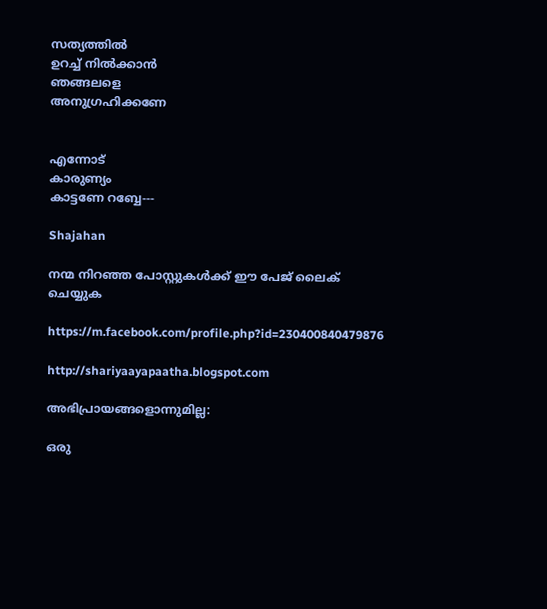സത്യത്തിൽ
ഉറച്ച് നിൽക്കാൻ
ഞങ്ങലളെ
അനുഗ്രഹിക്കണേ


എന്നോട്
കാരുണ്യം
കാട്ടണേ റബ്ബേ---

Shajahan

നന്മ നിറഞ്ഞ പോസ്റ്റുകൾക്ക്‌ ഈ പേജ്‌ ലൈക്‌ ചെയ്യുക

https://m.facebook.com/profile.php?id=230400840479876

http://shariyaayapaatha.blogspot.com

അഭിപ്രായങ്ങളൊന്നുമില്ല:

ഒരു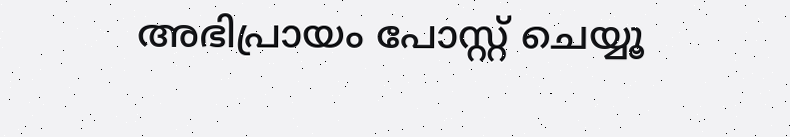അഭിപ്രായം പോസ്റ്റ് ചെയ്യൂ